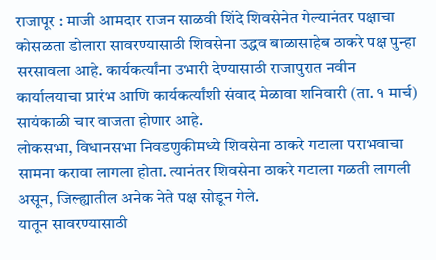राजापूर : माजी आमदार राजन साळवी शिंदे शिवसेनेत गेल्यानंतर पक्षाचा कोसळता डोलारा सावरण्यासाठी शिवसेना उद्धव बाळासाहेब ठाकरे पक्ष पुन्हा सरसावला आहे. कार्यकर्त्यांना उभारी देण्यासाठी राजापुरात नवीन कार्यालयाचा प्रारंभ आणि कार्यकर्त्यांशी संवाद मेळावा शनिवारी (ता. १ मार्च) सायंकाळी चार वाजता होणार आहे.
लोकसभा, विधानसभा निवडणुकीमध्ये शिवसेना ठाकरे गटाला पराभवाचा सामना करावा लागला होता. त्यानंतर शिवसेना ठाकरे गटाला गळती लागली असून, जिल्ह्यातील अनेक नेते पक्ष सोडून गेले.
यातून सावरण्यासाठी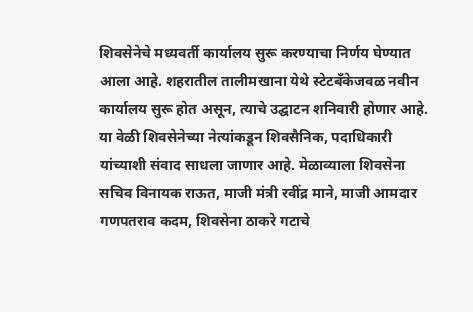शिवसेनेचे मध्यवर्ती कार्यालय सुरू करण्याचा निर्णय घेण्यात आला आहे. शहरातील तालीमखाना येथे स्टेटबँकेजवळ नवीन कार्यालय सुरू होत असून, त्याचे उद्घाटन शनिवारी होणार आहे. या वेळी शिवसेनेच्या नेत्यांकडून शिवसैनिक, पदाधिकारी यांच्याशी संवाद साधला जाणार आहे. मेळाव्याला शिवसेना सचिव विनायक राऊत, माजी मंत्री रवींद्र माने, माजी आमदार गणपतराव कदम, शिवसेना ठाकरे गटाचे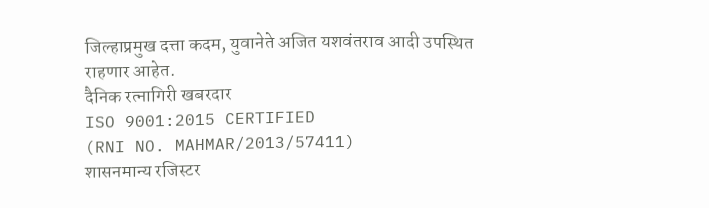जिल्हाप्रमुख दत्ता कदम, युवानेते अजित यशवंतराव आदी उपस्थित राहणार आहेत.
दैनिक रत्नागिरी खबरदार
ISO 9001:2015 CERTIFIED
(RNI NO. MAHMAR/2013/57411)
शासनमान्य रजिस्टर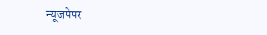न्यूजपेपर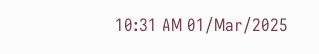10:31 AM 01/Mar/2025